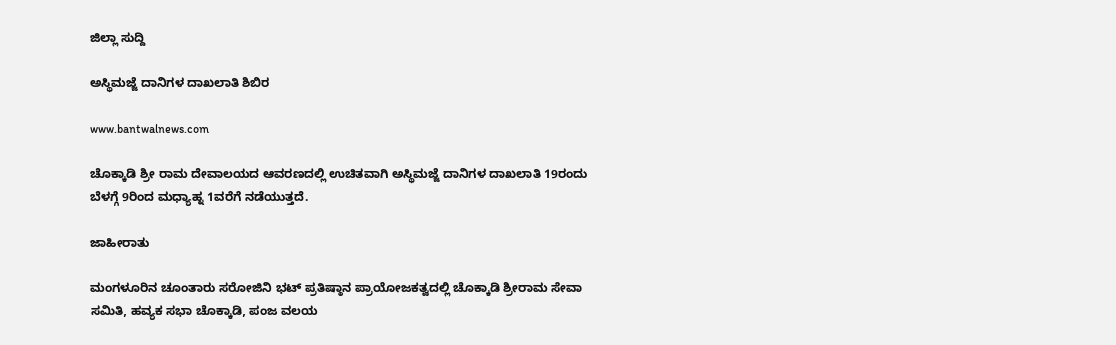ಜಿಲ್ಲಾ ಸುದ್ದಿ

ಅಸ್ಥಿಮಜ್ಜೆ ದಾನಿಗಳ ದಾಖಲಾತಿ ಶಿಬಿರ

www.bantwalnews.com

ಚೊಕ್ಕಾಡಿ ಶ್ರೀ ರಾಮ ದೇವಾಲಯದ ಆವರಣದಲ್ಲಿ ಉಚಿತವಾಗಿ ಅಸ್ಥಿಮಜ್ಜೆ ದಾನಿಗಳ ದಾಖಲಾತಿ 19ರಂದು ಬೆಳಗ್ಗೆ 9ರಿಂದ ಮಧ್ಯಾಹ್ನ 1ವರೆಗೆ ನಡೆಯುತ್ತದೆ.

ಜಾಹೀರಾತು

ಮಂಗಳೂರಿನ ಚೂಂತಾರು ಸರೋಜಿನಿ ಭಟ್ ಪ್ರತಿಷ್ಠಾನ ಪ್ರಾಯೋಜಕತ್ವದಲ್ಲಿ ಚೊಕ್ಕಾಡಿ ಶ್ರೀರಾಮ ಸೇವಾ ಸಮಿತಿ, ಹವ್ಯಕ ಸಭಾ ಚೊಕ್ಕಾಡಿ, ಪಂಜ ವಲಯ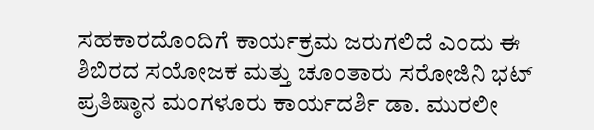ಸಹಕಾರದೊಂದಿಗೆ ಕಾರ್ಯಕ್ರಮ ಜರುಗಲಿದೆ ಎಂದು ಈ ಶಿಬಿರದ ಸಯೋಜಕ ಮತ್ತು ಚೂಂತಾರು ಸರೋಜಿನಿ ಭಟ್ ಪ್ರತಿಷ್ಠಾನ ಮಂಗಳೂರು ಕಾರ್ಯದರ್ಶಿ ಡಾ. ಮುರಲೀ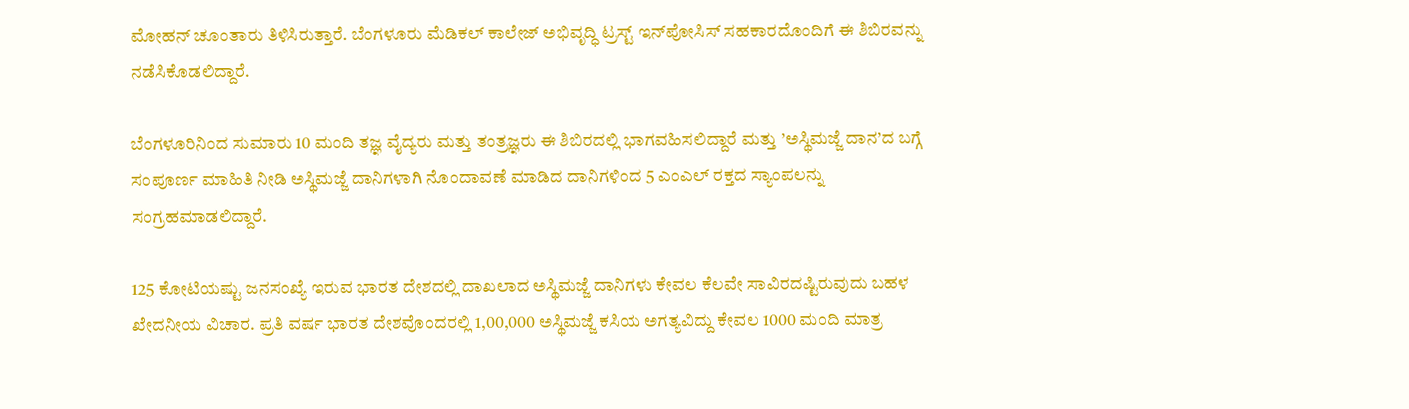ಮೋಹನ್ ಚೂಂತಾರು ತಿಳಿಸಿರುತ್ತಾರೆ. ಬೆಂಗಳೂರು ಮೆಡಿಕಲ್ ಕಾಲೇಜ್ ಅಭಿವೃದ್ಧಿ ಟ್ರಸ್ಟ್ ಇನ್‌ಪೋಸಿಸ್ ಸಹಕಾರದೊಂದಿಗೆ ಈ ಶಿಬಿರವನ್ನು ನಡೆಸಿಕೊಡಲಿದ್ದಾರೆ.

ಬೆಂಗಳೂರಿನಿಂದ ಸುಮಾರು 10 ಮಂದಿ ತಜ್ಞ ವೈದ್ಯರು ಮತ್ತು ತಂತ್ರಜ್ಞರು ಈ ಶಿಬಿರದಲ್ಲಿ ಭಾಗವಹಿಸಲಿದ್ದಾರೆ ಮತ್ತು ’ಅಸ್ಥಿಮಜ್ಜೆ ದಾನ’ದ ಬಗ್ಗೆ ಸಂಪೂರ್ಣ ಮಾಹಿತಿ ನೀಡಿ ಅಸ್ಥಿಮಜ್ಜೆ ದಾನಿಗಳಾಗಿ ನೊಂದಾವಣೆ ಮಾಡಿದ ದಾನಿಗಳಿಂದ 5 ಎಂಎಲ್ ರಕ್ತದ ಸ್ಯಾಂಪಲನ್ನು ಸಂಗ್ರಹಮಾಡಲಿದ್ದಾರೆ.

125 ಕೋಟಿಯಷ್ಟು ಜನಸಂಖ್ಯೆ ಇರುವ ಭಾರತ ದೇಶದಲ್ಲಿ ದಾಖಲಾದ ಅಸ್ಥಿಮಜ್ಜೆ ದಾನಿಗಳು ಕೇವಲ ಕೆಲವೇ ಸಾವಿರದಷ್ಟಿರುವುದು ಬಹಳ ಖೇದನೀಯ ವಿಚಾರ. ಪ್ರತಿ ವರ್ಷ ಭಾರತ ದೇಶವೊಂದರಲ್ಲಿ 1,00,000 ಅಸ್ಥಿಮಜ್ಜೆ ಕಸಿಯ ಅಗತ್ಯವಿದ್ದು ಕೇವಲ 1000 ಮಂದಿ ಮಾತ್ರ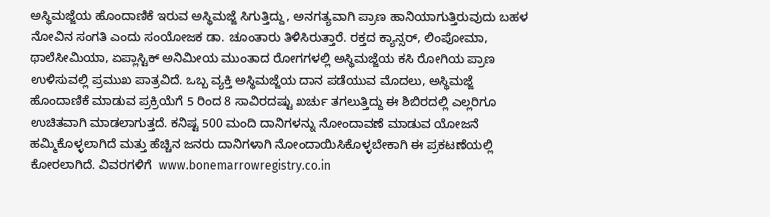ಅಸ್ಥಿಮಜ್ಜೆಯ ಹೊಂದಾಣಿಕೆ ಇರುವ ಅಸ್ಥಿಮಜ್ಜೆ ಸಿಗುತ್ತಿದ್ದು, ಅನಗತ್ಯವಾಗಿ ಪ್ರಾಣ ಹಾನಿಯಾಗುತ್ತಿರುವುದು ಬಹಳ ನೋವಿನ ಸಂಗತಿ ಎಂದು ಸಂಯೋಜಕ ಡಾ. ಚೂಂತಾರು ತಿಳಿಸಿರುತ್ತಾರೆ. ರಕ್ತದ ಕ್ಯಾನ್ಸರ್, ಲಿಂಪೋಮಾ, ಥಾಲೆಸೀಮಿಯಾ, ಏಪ್ಲಾಸ್ಟಿಕ್ ಅನಿಮೀಯ ಮುಂತಾದ ರೋಗಗಳಲ್ಲಿ ಅಸ್ಥಿಮಜ್ಜೆಯ ಕಸಿ ರೋಗಿಯ ಪ್ರಾಣ ಉಳಿಸುವಲ್ಲಿ ಪ್ರಮುಖ ಪಾತ್ರವಿದೆ. ಒಬ್ಬ ವ್ಯಕ್ತಿ ಅಸ್ಥಿಮಜ್ಜೆಯ ದಾನ ಪಡೆಯುವ ಮೊದಲು, ಅಸ್ಥಿಮಜ್ಜೆ ಹೊಂದಾಣಿಕೆ ಮಾಡುವ ಪ್ರಕ್ರಿಯೆಗೆ 5 ರಿಂದ 8 ಸಾವಿರದಷ್ಟು ಖರ್ಚು ತಗಲುತ್ತಿದ್ದು ಈ ಶಿಬಿರದಲ್ಲಿ ಎಲ್ಲರಿಗೂ ಉಚಿತವಾಗಿ ಮಾಡಲಾಗುತ್ತದೆ. ಕನಿಷ್ಟ 500 ಮಂದಿ ದಾನಿಗಳನ್ನು ನೋಂದಾವಣೆ ಮಾಡುವ ಯೋಜನೆ ಹಮ್ಮಿಕೊಳ್ಳಲಾಗಿದೆ ಮತ್ತು ಹೆಚ್ಚಿನ ಜನರು ದಾನಿಗಳಾಗಿ ನೋಂದಾಯಿಸಿಕೊಳ್ಳಬೇಕಾಗಿ ಈ ಪ್ರಕಟಣೆಯಲ್ಲಿ ಕೋರಲಾಗಿದೆ. ವಿವರಗಳಿಗೆ  www.bonemarrowregistry.co.in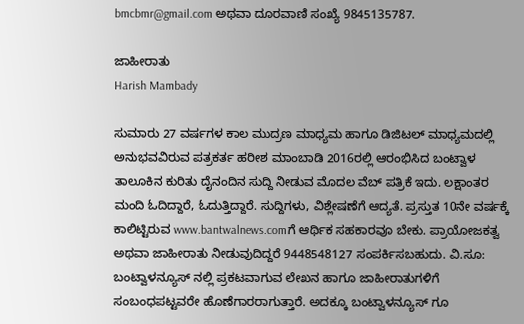bmcbmr@gmail.com ಅಥವಾ ದೂರವಾಣಿ ಸಂಖ್ಯೆ 9845135787.

ಜಾಹೀರಾತು
Harish Mambady

ಸುಮಾರು 27 ವರ್ಷಗಳ ಕಾಲ ಮುದ್ರಣ ಮಾಧ್ಯಮ ಹಾಗೂ ಡಿಜಿಟಲ್ ಮಾಧ್ಯಮದಲ್ಲಿ ಅನುಭವವಿರುವ ಪತ್ರಕರ್ತ ಹರೀಶ ಮಾಂಬಾಡಿ 2016ರಲ್ಲಿ ಆರಂಭಿಸಿದ ಬಂಟ್ವಾಳ ತಾಲೂಕಿನ ಕುರಿತು ದೈನಂದಿನ ಸುದ್ದಿ ನೀಡುವ ಮೊದಲ ವೆಬ್ ಪತ್ರಿಕೆ ಇದು. ಲಕ್ಷಾಂತರ ಮಂದಿ ಓದಿದ್ದಾರೆ, ಓದುತ್ತಿದ್ದಾರೆ. ಸುದ್ದಿಗಳು, ವಿಶ್ಲೇಷಣೆಗೆ ಆದ್ಯತೆ. ಪ್ರಸ್ತುತ 10ನೇ ವರ್ಷಕ್ಕೆ ಕಾಲಿಟ್ಟಿರುವ www.bantwalnews.comಗೆ ಆರ್ಥಿಕ ಸಹಕಾರವೂ ಬೇಕು. ಪ್ರಾಯೋಜಕತ್ವ ಅಥವಾ ಜಾಹೀರಾತು ನೀಡುವುದಿದ್ದರೆ 9448548127 ಸಂಪರ್ಕಿಸಬಹುದು. ವಿ.ಸೂ: ಬಂಟ್ವಾಳನ್ಯೂಸ್ ನಲ್ಲಿ ಪ್ರಕಟವಾಗುವ ಲೇಖನ ಹಾಗೂ ಜಾಹೀರಾತುಗಳಿಗೆ ಸಂಬಂಧಪಟ್ಟವರೇ ಹೊಣೆಗಾರರಾಗುತ್ತಾರೆ. ಅದಕ್ಕೂ ಬಂಟ್ವಾಳನ್ಯೂಸ್ ಗೂ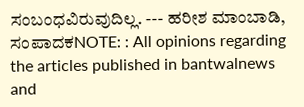ಸಂಬಂಧವಿರುವುದಿಲ್ಲ. --- ಹರೀಶ ಮಾಂಬಾಡಿ, ಸಂಪಾದಕNOTE: : All opinions regarding the articles published in bantwalnews and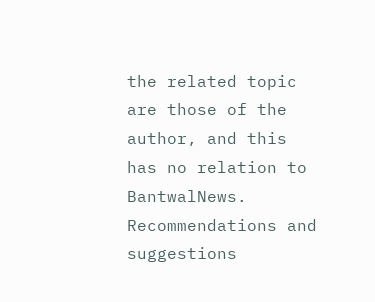the related topic are those of the author, and this has no relation to BantwalNews. Recommendations and suggestions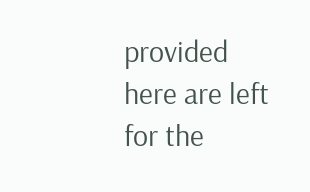provided here are left for the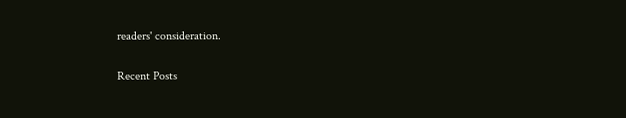readers' consideration.

Recent Posts